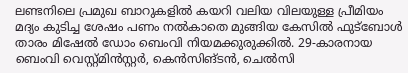ലണ്ടനിലെ പ്രമുഖ ബാറുകളിൽ കയറി വലിയ വിലയുള്ള പ്രീമിയം മദ്യം കുടിച്ച ശേഷം പണം നൽകാതെ മുങ്ങിയ കേസിൽ ഫുട്ബോൾ താരം മിഷേൽ ഡോം ബെംവി നിയമക്കുരുക്കിൽ. 29-കാരനായ ബെംവി വെസ്റ്റ്മിൻസ്റ്റർ, കെൻസിങ്ടൻ, ചെൽസി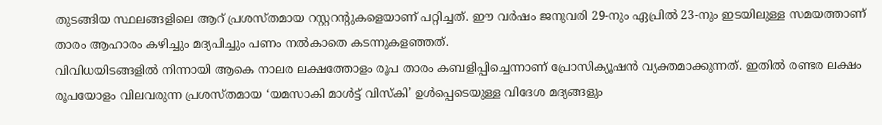തുടങ്ങിയ സ്ഥലങ്ങളിലെ ആറ് പ്രശസ്തമായ റസ്റ്ററന്റുകളെയാണ് പറ്റിച്ചത്. ഈ വർഷം ജനുവരി 29-നും ഏപ്രിൽ 23-നും ഇടയിലുള്ള സമയത്താണ് താരം ആഹാരം കഴിച്ചും മദ്യപിച്ചും പണം നൽകാതെ കടന്നുകളഞ്ഞത്.
വിവിധയിടങ്ങളിൽ നിന്നായി ആകെ നാലര ലക്ഷത്തോളം രൂപ താരം കബളിപ്പിച്ചെന്നാണ് പ്രോസിക്യൂഷൻ വ്യക്തമാക്കുന്നത്. ഇതിൽ രണ്ടര ലക്ഷം രൂപയോളം വിലവരുന്ന പ്രശസ്തമായ ‘യമസാകി മാൾട്ട് വിസ്കി’ ഉൾപ്പെടെയുള്ള വിദേശ മദ്യങ്ങളും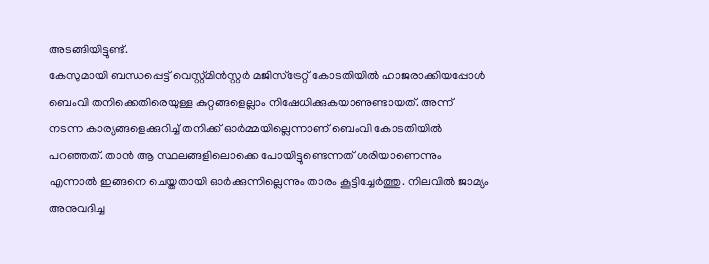അടങ്ങിയിട്ടുണ്ട്.
കേസുമായി ബന്ധപ്പെട്ട് വെസ്റ്റ്മിൻസ്റ്റർ മജിസ്ട്രേറ്റ് കോടതിയിൽ ഹാജരാക്കിയപ്പോൾ ബെംവി തനിക്കെതിരെയുള്ള കുറ്റങ്ങളെല്ലാം നിഷേധിക്കുകയാണുണ്ടായത്. അന്ന് നടന്ന കാര്യങ്ങളെക്കുറിച്ച് തനിക്ക് ഓർമ്മയില്ലെന്നാണ് ബെംവി കോടതിയിൽ പറഞ്ഞത്. താൻ ആ സ്ഥലങ്ങളിലൊക്കെ പോയിട്ടുണ്ടെന്നത് ശരിയാണെന്നും എന്നാൽ ഇങ്ങനെ ചെയ്തതായി ഓർക്കുന്നില്ലെന്നും താരം കൂട്ടിച്ചേർത്തു. നിലവിൽ ജാമ്യം അനുവദിച്ച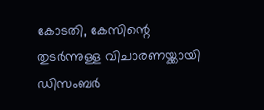കോടതി, കേസിന്റെ തുടർന്നുള്ള വിചാരണയ്ക്കായി ഡിസംബർ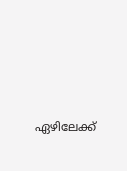ഏഴിലേക്ക്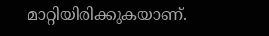മാറ്റിയിരിക്കുകയാണ്.